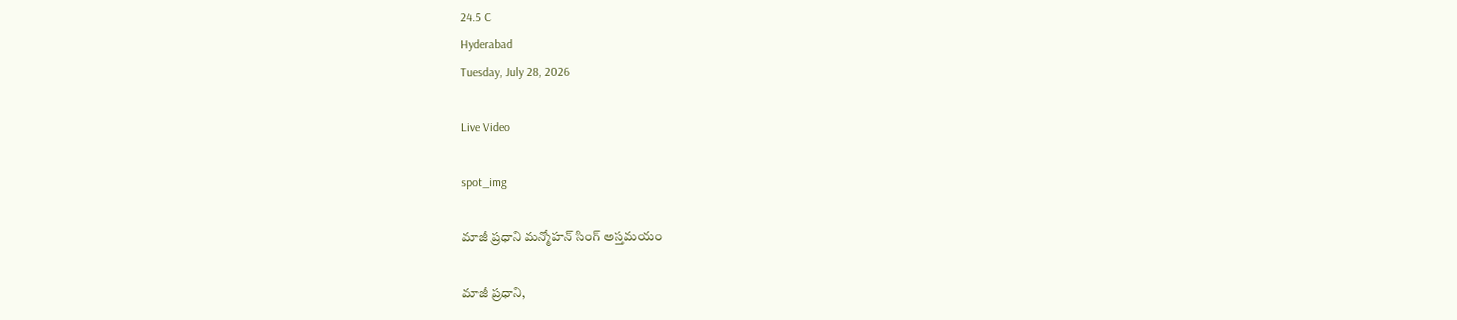24.5 C
Hyderabad
Tuesday, July 28, 2026

Live Video

spot_img

మాజీ ప్రధాని మన్మోహన్ సింగ్ అస్తమయం

మాజీ ప్రధాని,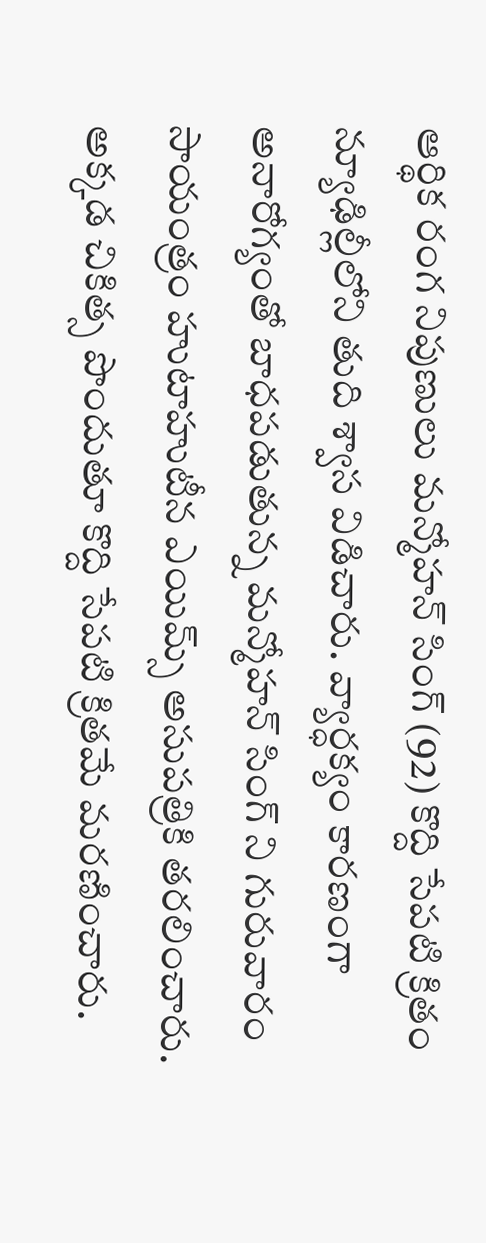ఆర్థిక రంగ నిపుణులు మన్మోహన్ సింగ్ (92) కొద్ది సేపటి క్రితం న్యూఢిల్లీలోని తుది శ్వాస విడిచారు. వ్యార్ధక్యం కారణంగా అనారోగ్యంతో బాధపడుతున్న మన్మోహన్ సింగ్ ని గురువారం సాయంత్రం హుటాహుటీన ఎయిమ్స్ అసుపత్రికి తరలించారు. అక్కడ చికిత్స పొందుతూ కొద్ది సేపటి క్రితమే మరణించారు.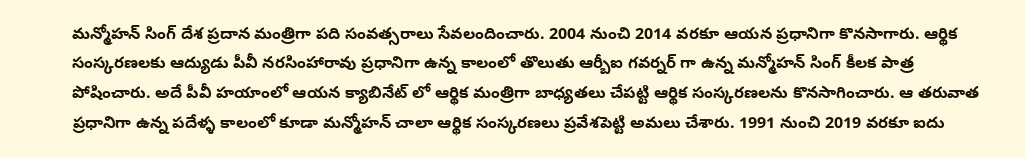మన్మోహన్ సింగ్ దేశ ప్రదాన మంత్రిగా పది సంవత్సరాలు సేవలందించారు. 2004 నుంచి 2014 వరకూ ఆయన ప్రధానిగా కొనసాగారు. ఆర్థిక సంస్కరణలకు ఆద్యుడు పీవీ నరసింహారావు ప్రధానిగా ఉన్న కాలంలో తొలుతు ఆర్బీఐ గవర్నర్ గా ఉన్న మన్మోహన్ సింగ్ కీలక పాత్ర పోషించారు. అదే పీవీ హయాంలో ఆయన క్యాబినేట్ లో ఆర్థిక మంత్రిగా బాధ్యతలు చేపట్టి ఆర్థిక సంస్కరణలను కొనసాగించారు. ఆ తరువాత ప్రధానిగా ఉన్న పదేళ్ళ కాలంలో కూడా మన్మోహన్ చాలా ఆర్థిక సంస్కరణలు ప్రవేశపెట్టి అమలు చేశారు. 1991 నుంచి 2019 వరకూ ఐదు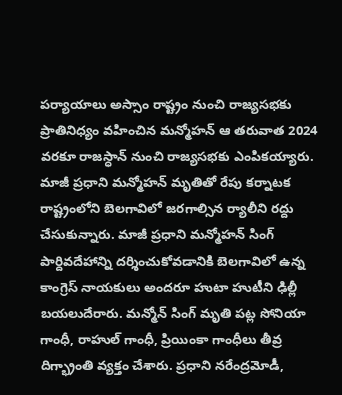పర్యాయాలు అస్సాం రాష్ట్రం నుంచి రాజ్యసభకు ప్రాతినిధ్యం వహించిన మన్మోహన్ ఆ తరువాత 2024 వరకూ రాజస్ధాన్ నుంచి రాజ్యసభకు ఎంపికయ్యారు. మాజీ ప్రధాని మన్మోహన్ మృతితో రేపు కర్నాటక రాష్ట్రంలోని బెలగావిలో జరగాల్సిన ర్యాలీని రద్దు చేసుకున్నారు. మాజీ ప్రధాని మన్మోహన్ సింగ్ పార్దివదేహాన్ని దర్శించుకోవడానికి బెలగావిలో ఉన్న కాంగ్రెస్ నాయకులు అందరూ హుటా హుటీని ఢిల్లీ బయలుదేరారు. మన్మోన్ సింగ్ మృతి పట్ల సోనియా గాంధీ, రాహుల్ గాంధీ, ప్రియింకా గాంధీలు తీవ్ర దిగ్భ్రాంతి వ్యక్తం చేశారు. ప్రధాని నరేంద్రమోడీ,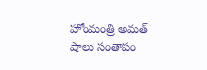హోంమంత్రి అమత్ షాలు సంతాపం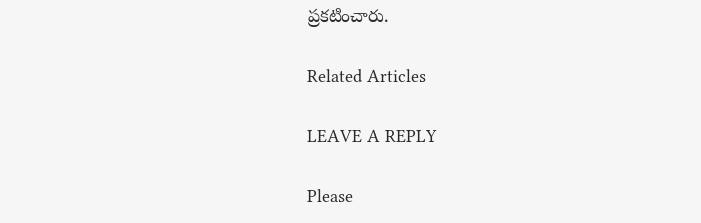ప్రకటించారు.

Related Articles

LEAVE A REPLY

Please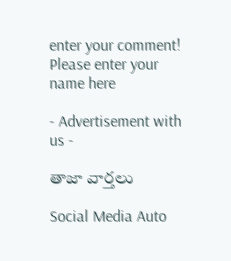enter your comment!
Please enter your name here

- Advertisement with us -

తాజా వార్తలు

Social Media Auto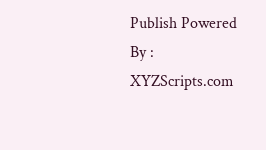Publish Powered By : XYZScripts.com